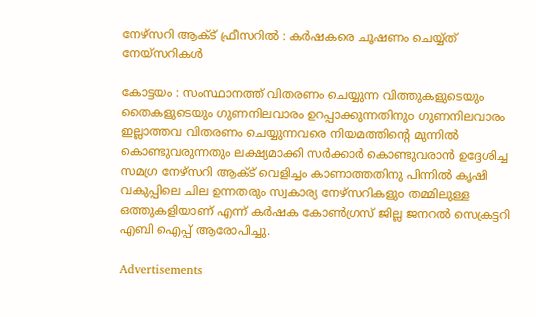നേഴ്സറി ആക്ട് ഫ്രീസറിൽ : കർഷകരെ ചൂഷണം ചെയ്യ്ത് നേയ്സറികൾ

കോട്ടയം : സംസ്ഥാനത്ത് വിതരണം ചെയ്യുന്ന വിത്തുകളുടെയും തൈകളുടെയും ഗുണനിലവാരം ഉറപ്പാക്കുന്നതിനു൦ ഗുണനിലവാരം ഇല്ലാത്തവ വിതരണം ചെയ്യുന്നവരെ നിയമത്തിന്റെ മുന്നിൽ കൊണ്ടുവരുന്നതും ലക്ഷ്യമാക്കി സർക്കാർ കൊണ്ടുവരാൻ ഉദ്ദേശിച്ച സമഗ്ര നേഴ്സറി ആക്ട് വെളിച്ചം കാണാത്തതിനു പിന്നിൽ കൃഷി വകുപ്പിലെ ചില ഉന്നതരും സ്വകാര്യ നേഴ്സറികളു൦ തമ്മിലുള്ള ഒത്തുകളിയാണ് എന്ന് കർഷക കോൺഗ്രസ്‌ ജില്ല ജനറൽ സെക്രട്ടറി എബി ഐപ്പ് ആരോപിച്ചു.

Advertisements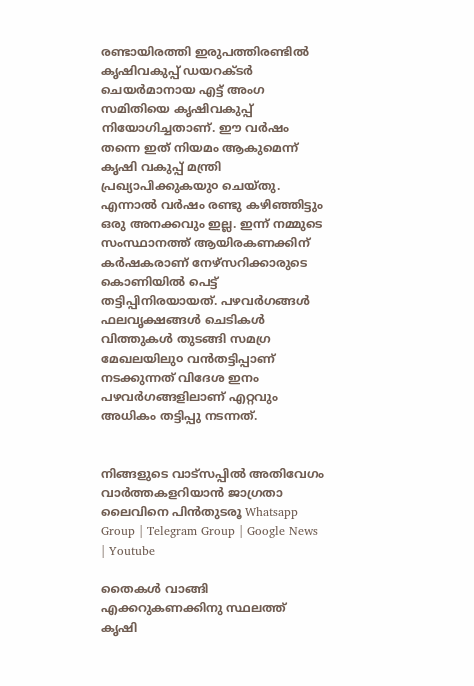രണ്ടായിരത്തി ഇരുപത്തിരണ്ടിൽ കൃഷിവകുപ്പ് ഡയറക്ടർ ചെയർമാനായ എട്ട് അംഗ സമിതിയെ കൃഷിവകുപ്പ് നിയോഗിച്ചതാണ്. ഈ വർഷം തന്നെ ഇത് നിയമം ആകുമെന്ന് കൃഷി വകുപ്പ് മന്ത്രി പ്രഖ്യാപിക്കുകയു൦ ചെയ്തു. എന്നാൽ വർഷം രണ്ടു കഴിഞ്ഞിട്ടും ഒരു അനക്കവും ഇല്ല. ഇന്ന് നമ്മുടെ സംസ്ഥാനത്ത് ആയിരകണക്കിന് കർഷകരാണ് നേഴ്സറിക്കാരുടെ കൊണിയിൽ പെട്ട് തട്ടിപ്പിനിരയായത്. പഴവർഗങ്ങൾ ഫലവൃക്ഷങ്ങൾ ചെടികൾ വിത്തുകൾ തുടങ്ങി സമഗ്ര മേഖലയിലു൦ വൻതട്ടിപ്പാണ് നടക്കുന്നത് വിദേശ ഇനം പഴവർഗങ്ങളിലാണ് എറ്റവും അധികം തട്ടിപ്പു നടന്നത്.


നിങ്ങളുടെ വാട്സപ്പിൽ അതിവേഗം വാർത്തകളറിയാൻ ജാഗ്രതാ ലൈവിനെ പിൻതുടരൂ Whatsapp Group | Telegram Group | Google News | Youtube

തൈകൾ വാങ്ങി എക്കറുകണക്കിനു സ്ഥലത്ത് കൃഷി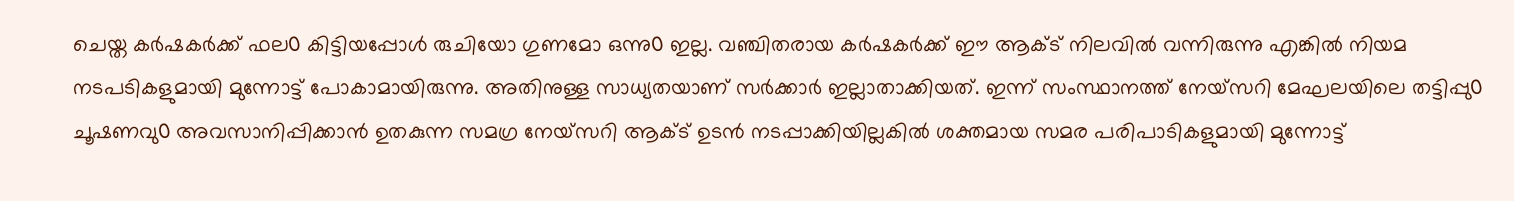ചെയ്ത കർഷകർക്ക് ഫല൦ കിട്ടിയപ്പോൾ രുചിയോ ഗുണമോ ഒന്നു൦ ഇല്ല. വഞ്ചിതരായ കർഷകർക്ക് ഈ ആക്ട് നിലവിൽ വന്നിരുന്നു എങ്കിൽ നിയമ നടപടികളുമായി മുന്നോട്ട് പോകാമായിരുന്നു. അതിനുള്ള സാധ്യതയാണ് സർക്കാർ ഇല്ലാതാക്കിയത്. ഇന്ന് സംസ്ഥാനത്ത് നേയ്സറി മേഘലയിലെ തട്ടിപ്പു൦ ചൂഷണവു൦ അവസാനിപ്പിക്കാൻ ഉതകുന്ന സമഗ്ര നേയ്സറി ആക്ട് ഉടൻ നടപ്പാക്കിയില്ലകിൽ ശക്തമായ സമര പരിപാടികളുമായി മുന്നോട്ട്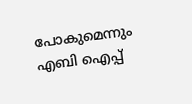പോകുമെന്നും എബി ഐപ്പ്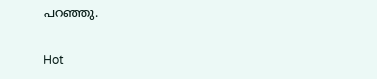പറഞ്ഞു.

Hot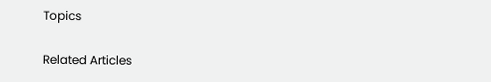Topics

Related Articles